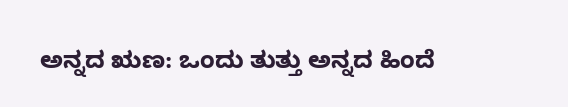ಅನ್ನದ ಋಣ: ಒಂದು ತುತ್ತು ಅನ್ನದ ಹಿಂದೆ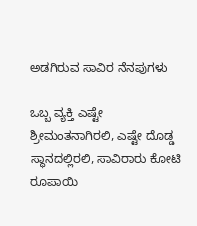ಅಡಗಿರುವ ಸಾವಿರ ನೆನಪುಗಳು

ಒಬ್ಬ ವ್ಯಕ್ತಿ ಎಷ್ಟೇ ಶ್ರೀಮಂತನಾಗಿರಲಿ, ಎಷ್ಟೇ ದೊಡ್ಡ ಸ್ಥಾನದಲ್ಲಿರಲಿ, ಸಾವಿರಾರು ಕೋಟಿ ರೂಪಾಯಿ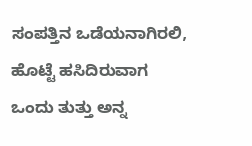ಸಂಪತ್ತಿನ ಒಡೆಯನಾಗಿರಲಿ, ಹೊಟ್ಟೆ ಹಸಿದಿರುವಾಗ ಒಂದು ತುತ್ತು ಅನ್ನ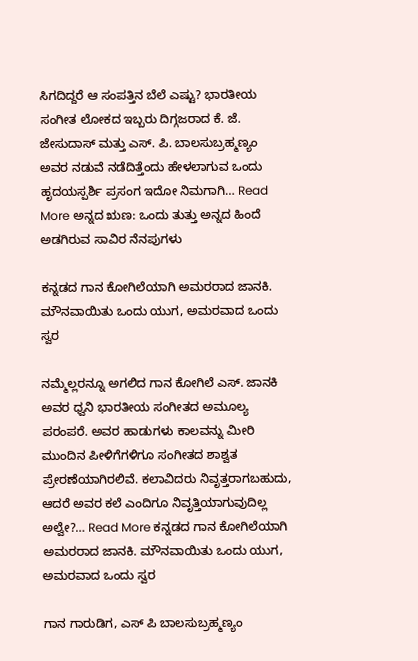ಸಿಗದಿದ್ದರೆ ಆ ಸಂಪತ್ತಿನ ಬೆಲೆ ಎಷ್ಟು? ಭಾರತೀಯ ಸಂಗೀತ ಲೋಕದ ಇಬ್ಬರು ದಿಗ್ಗಜರಾದ ಕೆ. ಜೆ. ಜೇಸುದಾಸ್ ಮತ್ತು ಎಸ್. ಪಿ. ಬಾಲಸುಬ್ರಹ್ಮಣ್ಯಂ ಅವರ ನಡುವೆ ನಡೆದಿತ್ತೆಂದು ಹೇಳಲಾಗುವ ಒಂದು ಹೃದಯಸ್ಪರ್ಶಿ ಪ್ರಸಂಗ ಇದೋ ನಿಮಗಾಗಿ… Read More ಅನ್ನದ ಋಣ: ಒಂದು ತುತ್ತು ಅನ್ನದ ಹಿಂದೆ ಅಡಗಿರುವ ಸಾವಿರ ನೆನಪುಗಳು

ಕನ್ನಡದ ಗಾನ ಕೋಗಿಲೆಯಾಗಿ ಅಮರರಾದ ಜಾನಕಿ. ಮೌನವಾಯಿತು ಒಂದು ಯುಗ, ಅಮರವಾದ ಒಂದು ಸ್ವರ

ನಮ್ಮೆಲ್ಲರನ್ನೂ ಅಗಲಿದ ಗಾನ ಕೋಗಿಲೆ ಎಸ್. ಜಾನಕಿ ಅವರ ಧ್ವನಿ ಭಾರತೀಯ ಸಂಗೀತದ ಅಮೂಲ್ಯ ಪರಂಪರೆ. ಅವರ ಹಾಡುಗಳು ಕಾಲವನ್ನು ಮೀರಿ ಮುಂದಿನ ಪೀಳಿಗೆಗಳಿಗೂ ಸಂಗೀತದ ಶಾಶ್ವತ ಪ್ರೇರಣೆಯಾಗಿರಲಿವೆ. ಕಲಾವಿದರು ನಿವೃತ್ತರಾಗಬಹುದು, ಆದರೆ ಅವರ ಕಲೆ ಎಂದಿಗೂ ನಿವೃತ್ತಿಯಾಗುವುದಿಲ್ಲ ಅಲ್ವೇ?… Read More ಕನ್ನಡದ ಗಾನ ಕೋಗಿಲೆಯಾಗಿ ಅಮರರಾದ ಜಾನಕಿ. ಮೌನವಾಯಿತು ಒಂದು ಯುಗ, ಅಮರವಾದ ಒಂದು ಸ್ವರ

ಗಾನ ಗಾರುಡಿಗ, ಎಸ್ ಪಿ ಬಾಲಸುಬ್ರಹ್ಮಣ್ಯಂ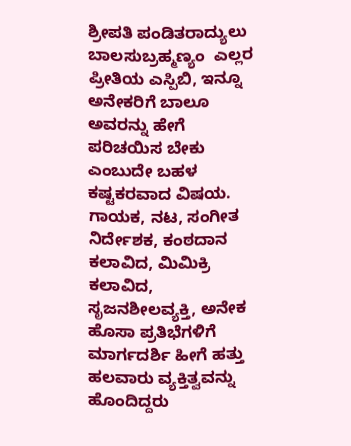ಶ್ರೀಪತಿ ಪಂಡಿತರಾದ್ಯುಲು ಬಾಲಸುಬ್ರಹ್ಮಣ್ಯಂ  ಎಲ್ಲರ ಪ್ರೀತಿಯ ಎಸ್ಪಿಬಿ, ಇನ್ನೂ ಅನೇಕರಿಗೆ ಬಾಲೂ  ಅವರನ್ನು ಹೇಗೆ ಪರಿಚಯಿಸ ಬೇಕು ಎಂಬುದೇ ಬಹಳ ಕಷ್ಟಕರವಾದ ವಿಷಯ. ಗಾಯಕ, ನಟ, ಸಂಗೀತ ನಿರ್ದೇಶಕ, ಕಂಠದಾನ ಕಲಾವಿದ, ಮಿಮಿಕ್ರಿ ಕಲಾವಿದ, ಸೃಜನಶೀಲವ್ಯಕ್ತಿ, ಅನೇಕ ಹೊಸಾ ಪ್ರತಿಭೆಗಳಿಗೆ ಮಾರ್ಗದರ್ಶಿ ಹೀಗೆ ಹತ್ತು ಹಲವಾರು ವ್ಯಕ್ತಿತ್ವವನ್ನು ಹೊಂದಿದ್ದರು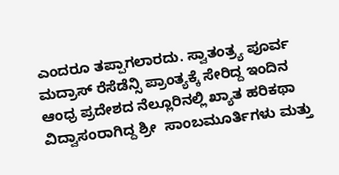ಎಂದರೂ ತಪ್ಪಾಗಲಾರದು. ಸ್ವಾತಂತ್ರ್ಯ ಪೂರ್ವ ಮದ್ರಾಸ್ ರೆಸೆಡೆನ್ಸಿ ಪ್ರಾಂತ್ಯಕ್ಕೆ ಸೇರಿದ್ದ ಇಂದಿನ ಆಂಧ್ರ ಪ್ರದೇಶದ ನೆಲ್ಲೂರಿನಲ್ಲಿ ಖ್ಯಾತ ಹರಿಕಥಾ ವಿದ್ವಾಸಂರಾಗಿದ್ದ ಶ್ರೀ  ಸಾಂಬಮೂರ್ತಿಗಳು ಮತ್ತು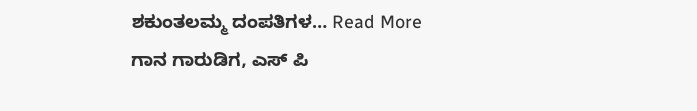ಶಕುಂತಲಮ್ಮ ದಂಪತಿಗಳ… Read More ಗಾನ ಗಾರುಡಿಗ, ಎಸ್ ಪಿ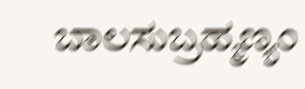ಬಾಲಸುಬ್ರಹ್ಮಣ್ಯಂ